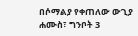በሶማልያ የቀጠለው ውጊያ
ሐሙስ፣ ግንቦት 3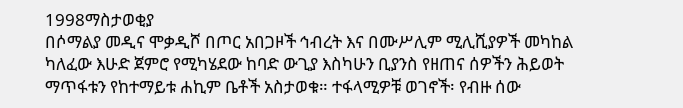1998ማስታወቂያ
በሶማልያ መዲና ሞቃዲሾ በጦር አበጋዞች ኅብረት እና በሙሥሊም ሚሊሺያዎች መካከል ካለፈው እሁድ ጀምሮ የሚካሄደው ከባድ ውጊያ እስካሁን ቢያንስ የዘጠና ሰዎችን ሕይወት ማጥፋቱን የከተማይቱ ሐኪም ቤቶች አስታወቁ። ተፋላሚዎቹ ወገኖች፡ የብዙ ሰው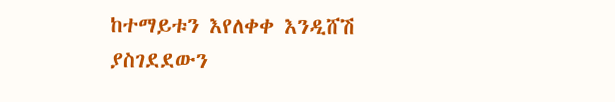ከተማይቱን እየለቀቀ እንዲሸሽ ያስገደደውን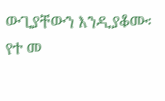ውጊያቸውን እንዲያቆሙ፡ የተ መ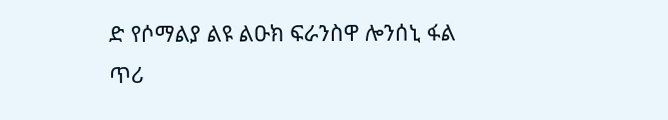ድ የሶማልያ ልዩ ልዑክ ፍራንስዋ ሎንሰኒ ፋል ጥሪ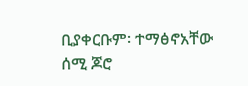ቢያቀርቡም፡ ተማፅኖአቸው ሰሚ ጆሮ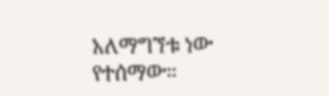አለማግኘቱ ነው የተሰማው።